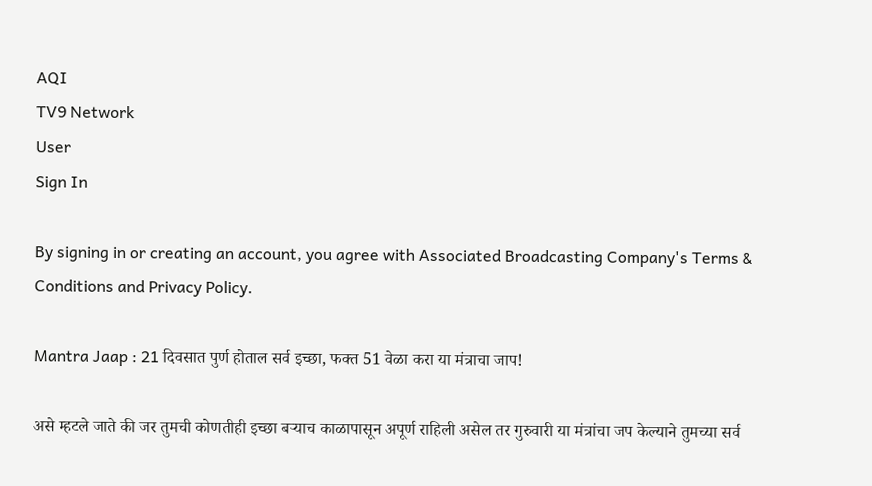AQI
TV9 Network
User
Sign In

By signing in or creating an account, you agree with Associated Broadcasting Company's Terms & Conditions and Privacy Policy.

Mantra Jaap : 21 दिवसात पुर्ण होताल सर्व इच्छा, फक्त 51 वेळा करा या मंत्राचा जाप!

असे म्हटले जाते की जर तुमची कोणतीही इच्छा बऱ्याच काळापासून अपूर्ण राहिली असेल तर गुरुवारी या मंत्रांचा जप केल्याने तुमच्या सर्व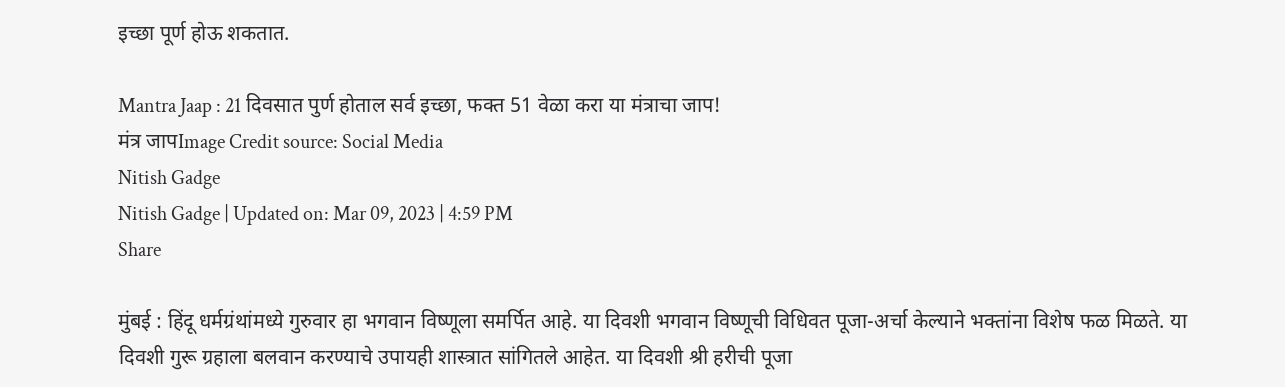इच्छा पूर्ण होऊ शकतात.

Mantra Jaap : 21 दिवसात पुर्ण होताल सर्व इच्छा, फक्त 51 वेळा करा या मंत्राचा जाप!
मंत्र जापImage Credit source: Social Media
Nitish Gadge
Nitish Gadge | Updated on: Mar 09, 2023 | 4:59 PM
Share

मुंबई : हिंदू धर्मग्रंथांमध्ये गुरुवार हा भगवान विष्णूला समर्पित आहे. या दिवशी भगवान विष्णूची विधिवत पूजा-अर्चा केल्याने भक्तांना विशेष फळ मिळते. या दिवशी गुरू ग्रहाला बलवान करण्याचे उपायही शास्त्रात सांगितले आहेत. या दिवशी श्री हरीची पूजा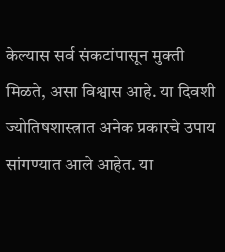केल्यास सर्व संकटांपासून मुक्ती मिळते, असा विश्वास आहे. या दिवशी ज्योतिषशास्त्रात अनेक प्रकारचे उपाय सांगण्यात आले आहेत. या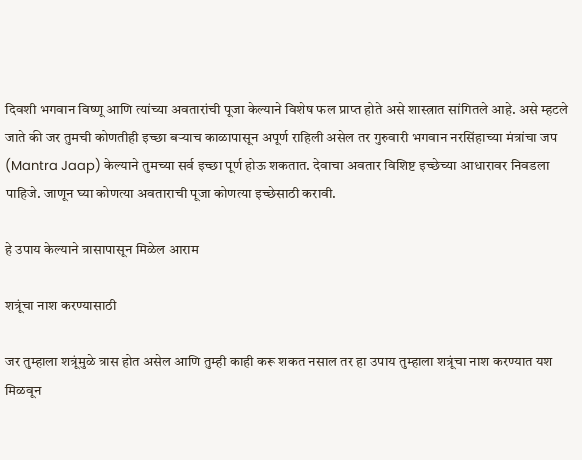दिवशी भगवान विष्णू आणि त्यांच्या अवतारांची पूजा केल्याने विशेष फल प्राप्त होते असे शास्त्रात सांगितले आहे. असे म्हटले जाते की जर तुमची कोणतीही इच्छा बऱ्याच काळापासून अपूर्ण राहिली असेल तर गुरुवारी भगवान नरसिंहाच्या मंत्रांचा जप (Mantra Jaap) केल्याने तुमच्या सर्व इच्छा पूर्ण होऊ शकतात. देवाचा अवतार विशिष्ट इच्छेच्या आधारावर निवडला पाहिजे. जाणून घ्या कोणत्या अवताराची पूजा कोणत्या इच्छेसाठी करावी.

हे उपाय केल्याने त्रासापासून मिळेल आराम

शत्रूंचा नाश करण्यासाठी

जर तुम्हाला शत्रूंमुळे त्रास होत असेल आणि तुम्ही काही करू शकत नसाल तर हा उपाय तुम्हाला शत्रूंचा नाश करण्यात यश मिळवून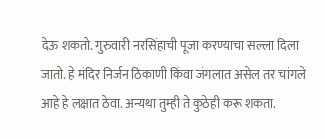देऊ शकतो. गुरुवारी नरसिंहाची पूजा करण्याचा सल्ला दिला जातो. हे मंदिर निर्जन ठिकाणी किंवा जंगलात असेल तर चांगले आहे हे लक्षात ठेवा. अन्यथा तुम्ही ते कुठेही करू शकता.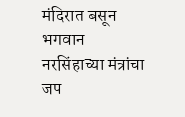मंदिरात बसून भगवान नरसिंहाच्या मंत्रांचा जप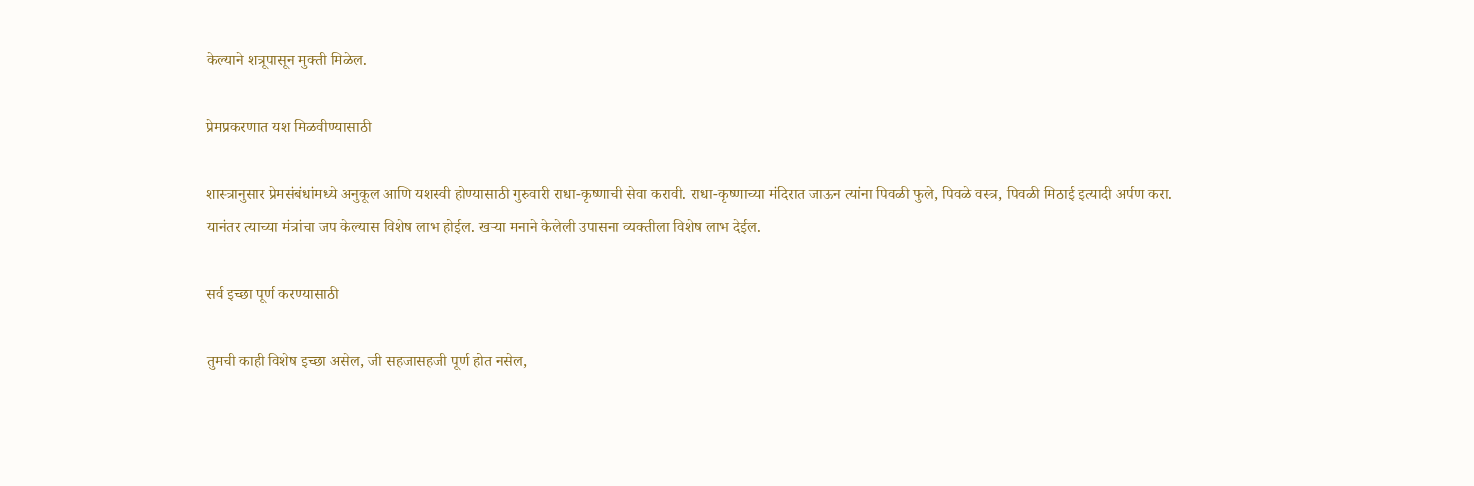केल्याने शत्रूपासून मुक्ती मिळेल.

प्रेमप्रकरणात यश मिळवीण्यासाठी

शास्त्रानुसार प्रेमसंबंधांमध्ये अनुकूल आणि यशस्वी होण्यासाठी गुरुवारी राधा-कृष्णाची सेवा करावी. राधा-कृष्णाच्या मंदिरात जाऊन त्यांना पिवळी फुले, पिवळे वस्त्र, पिवळी मिठाई इत्यादी अर्पण करा. यानंतर त्याच्या मंत्रांचा जप केल्यास विशेष लाभ होईल. खऱ्या मनाने केलेली उपासना व्यक्तीला विशेष लाभ देईल.

सर्व इच्छा पूर्ण करण्यासाठी

तुमची काही विशेष इच्छा असेल, जी सहजासहजी पूर्ण होत नसेल,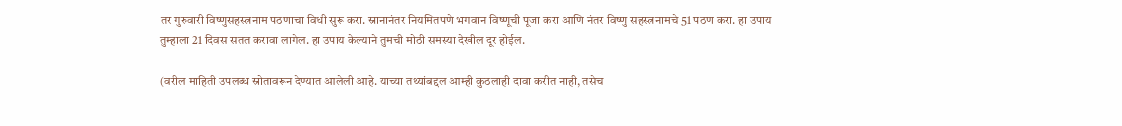तर गुरुवारी विष्णुसहस्त्रनाम पठणाचा विधी सुरू करा. स्नानानंतर नियमितपणे भगवान विष्णूची पूजा करा आणि नंतर विष्णु सहस्त्रनामचे 51 पठण करा. हा उपाय तुम्हाला 21 दिवस सतत करावा लागेल. हा उपाय केल्याने तुमची मोठी समस्या देखील दूर होईल.

(वरील माहिती उपलब्ध स्रोतावरून देण्यात आलेली आहे. याच्या तथ्यांबद्दल आम्ही कुठलाही दावा करीत नाही, तसेच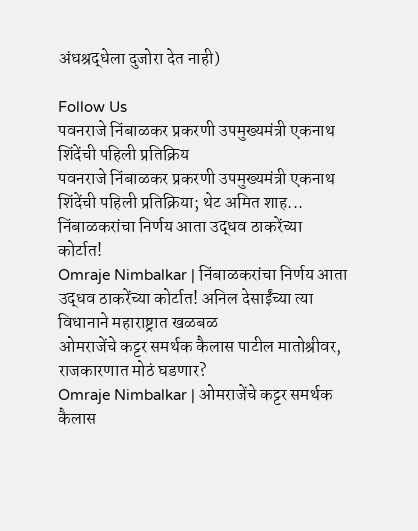अंधश्रद्धेला दुजोरा देत नाही)

Follow Us
पवनराजे निंबाळकर प्रकरणी उपमुख्यमंत्री एकनाथ शिंदेंची पहिली प्रतिक्रिय
पवनराजे निंबाळकर प्रकरणी उपमुख्यमंत्री एकनाथ शिंदेंची पहिली प्रतिक्रिया; थेट अमित शाह...
निंबाळकरांचा निर्णय आता उद्धव ठाकरेंच्या कोर्टात!
Omraje Nimbalkar | निंबाळकरांचा निर्णय आता उद्धव ठाकरेंच्या कोर्टात! अनिल देसाईंच्या त्या विधानाने महाराष्ट्रात खळबळ
ओमराजेंचे कट्टर समर्थक कैलास पाटील मातोश्रीवर, राजकारणात मोठं घडणार?
Omraje Nimbalkar | ओमराजेंचे कट्टर समर्थक कैलास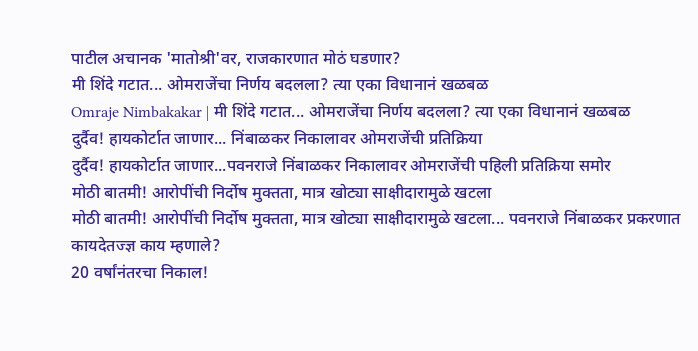पाटील अचानक 'मातोश्री'वर, राजकारणात मोठं घडणार?
मी शिंदे गटात... ओमराजेंचा निर्णय बदलला? त्या एका विधानानं खळबळ
Omraje Nimbakakar | मी शिंदे गटात... ओमराजेंचा निर्णय बदलला? त्या एका विधानानं खळबळ
दुर्दैव! हायकोर्टात जाणार... निंबाळकर निकालावर ओमराजेंची प्रतिक्रिया
दुर्दैव! हायकोर्टात जाणार...पवनराजे निंबाळकर निकालावर ओमराजेंची पहिली प्रतिक्रिया समोर
मोठी बातमी! आरोपींची निर्दोष मुक्तता, मात्र खोट्या साक्षीदारामुळे खटला
मोठी बातमी! आरोपींची निर्दोष मुक्तता, मात्र खोट्या साक्षीदारामुळे खटला... पवनराजे निंबाळकर प्रकरणात कायदेतज्ज्ञ काय म्हणाले?
20 वर्षांनंतरचा निकाल!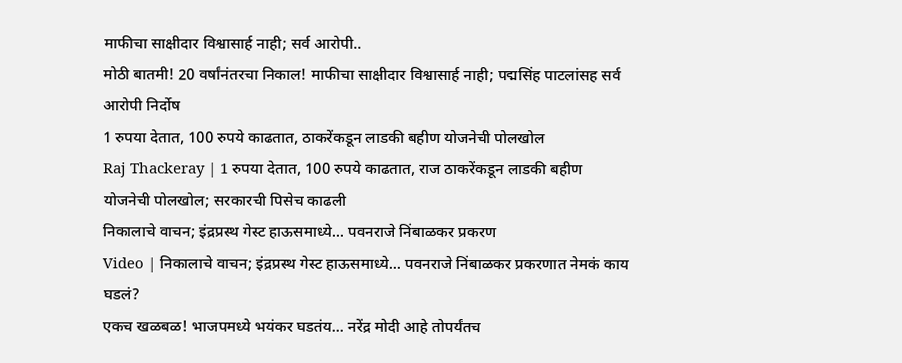माफीचा साक्षीदार विश्वासार्ह नाही; सर्व आरोपी..
मोठी बातमी! 20 वर्षांनंतरचा निकाल! माफीचा साक्षीदार विश्वासार्ह नाही; पद्मसिंह पाटलांसह सर्व आरोपी निर्दोष
1 रुपया देतात, 100 रुपये काढतात, ठाकरेंकडून लाडकी बहीण योजनेची पोलखोल
Raj Thackeray | 1 रुपया देतात, 100 रुपये काढतात, राज ठाकरेंकडून लाडकी बहीण योजनेची पोलखोल; सरकारची पिसेच काढली
निकालाचे वाचन; इंद्रप्रस्थ गेस्ट हाऊसमाध्ये... पवनराजे निंबाळकर प्रकरण
Video | निकालाचे वाचन; इंद्रप्रस्थ गेस्ट हाऊसमाध्ये... पवनराजे निंबाळकर प्रकरणात नेमकं काय घडलं?
एकच खळबळ! भाजपमध्ये भयंकर घडतंय... नरेंद्र मोदी आहे तोपर्यंतच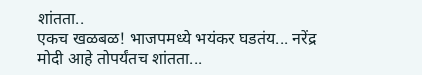शांतता..
एकच खळबळ! भाजपमध्ये भयंकर घडतंय... नरेंद्र मोदी आहे तोपर्यंतच शांतता...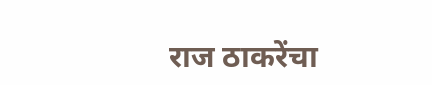राज ठाकरेंचा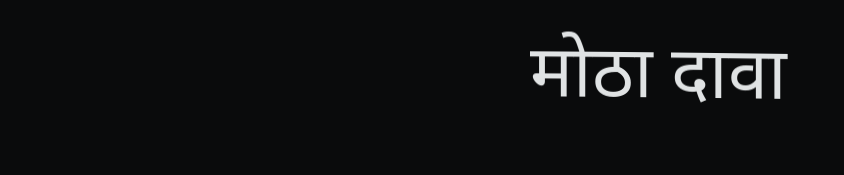मोठा दावा